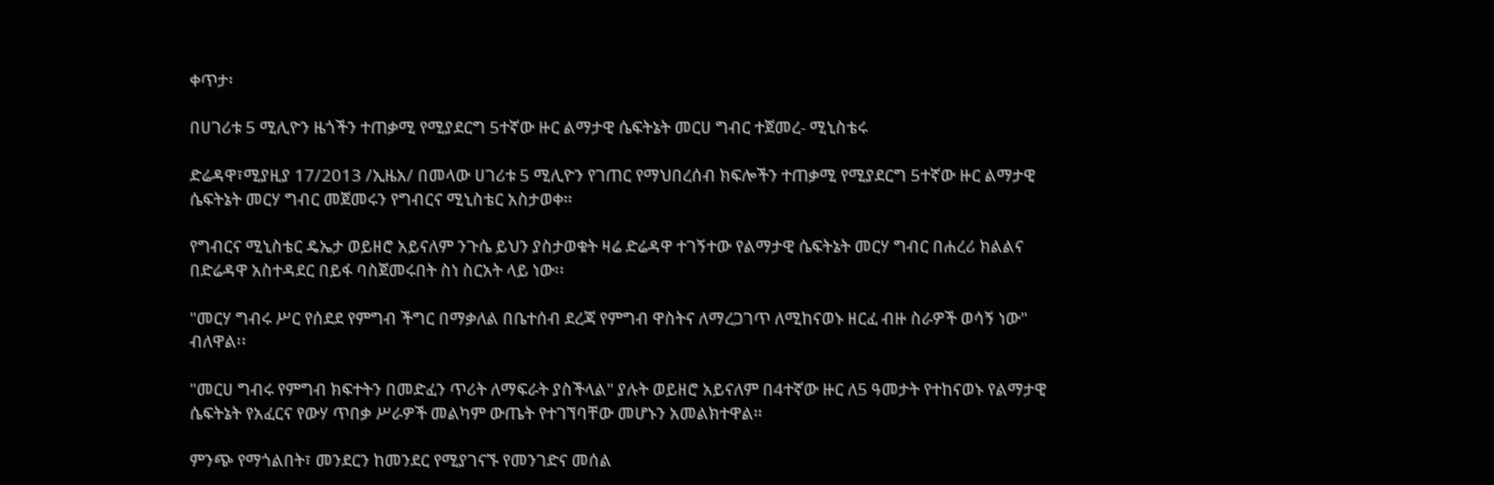ቀጥታ፡

በሀገሪቱ 5 ሚሊዮን ዜጎችን ተጠቃሚ የሚያደርግ 5ተኛው ዙር ልማታዊ ሴፍትኔት መርሀ ግብር ተጀመረ- ሚኒስቴሩ

ድሬዳዋ፣ሚያዚያ 17/2013 /ኢዜአ/ በመላው ሀገሪቱ 5 ሚሊዮን የገጠር የማህበረሰብ ክፍሎችን ተጠቃሚ የሚያደርግ 5ተኛው ዙር ልማታዊ ሴፍትኔት መርሃ ግብር መጀመሩን የግብርና ሚኒስቴር አስታወቀ።

የግብርና ሚኒስቴር ዴኤታ ወይዘሮ አይናለም ንጉሴ ይህን ያስታወቁት ዛሬ ድሬዳዋ ተገኝተው የልማታዊ ሴፍትኔት መርሃ ግብር በሐረሪ ክልልና በድሬዳዋ አስተዳደር በይፋ ባስጀመሩበት ስነ ስርአት ላይ ነው፡፡

"መርሃ ግብሩ ሥር የሰደደ የምግብ ችግር በማቃለል በቤተሰብ ደረጃ የምግብ ዋስትና ለማረጋገጥ ለሚከናወኑ ዘርፈ ብዙ ስራዎች ወሳኝ ነው" ብለዋል፡፡

"መርሀ ግብሩ የምግብ ክፍተትን በመድፈን ጥሪት ለማፍራት ያስችላል" ያሉት ወይዘሮ አይናለም በ4ተኛው ዙር ለ5 ዓመታት የተከናወኑ የልማታዊ ሴፍትኔት የአፈርና የውሃ ጥበቃ ሥራዎች መልካም ውጤት የተገኘባቸው መሆኑን አመልክተዋል።

ምንጭ የማጎልበት፣ መንደርን ከመንደር የሚያገናኙ የመንገድና መሰል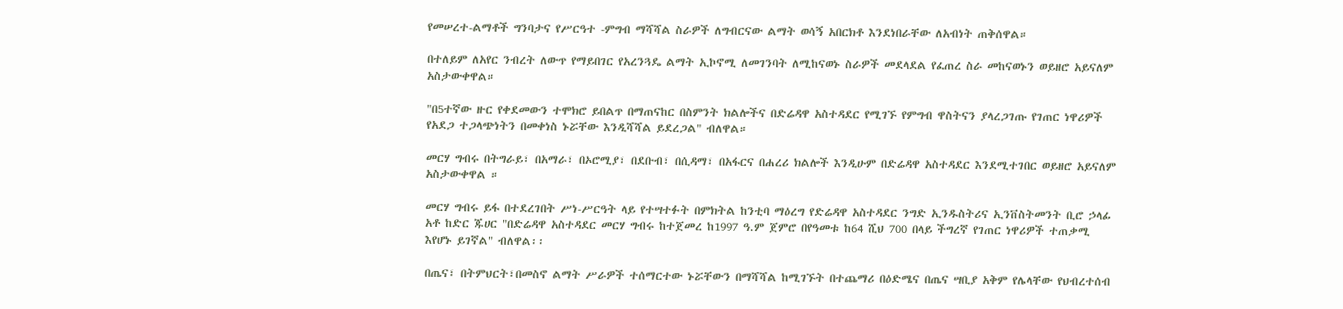የመሠረተ-ልማቶች ግንባታና የሥርዓተ -ምግብ ማሻሻል ስራዎች ለግብርናው ልማት ወሳኝ አበርክቶ እንደነበራቸው ለአብነት ጠቅሰዋል።

በተለይም ለአየር ንብረት ለውጥ የማይበገር የአረንጓዴ ልማት ኢኮኖሚ ለመገንባት ለሚከናወኑ ስራዎች መደላደል የፈጠረ ስራ መከናወኑን ወይዘሮ አይናለም አስታውቀዋል።

"በ5ተኛው ዙር የቀደመውን ተሞክሮ ይበልጥ በማጠናከር በስምንት ክልሎችና በድሬዳዋ አስተዳደር የሚገኙ የምግብ ዋስትናን ያላረጋገጡ የገጠር ነዋሪዎች የአደጋ ተጋላጭነትን በመቀነስ ኑሯቸው እንዲሻሻል ይደረጋል" ብለዋል።

መርሃ ግብሩ በትግራይ፣ በአማራ፣ በኦሮሚያ፣ በደቡብ፣ በሲዳማ፣ በአፋርና በሐረሪ ክልሎች እንዲሁም በድሬዳዋ አስተዳደር እንደሚተገበር ወይዘሮ አይናለም አስታውቀዋል ።

መርሃ ግብሩ ይፋ በተደረገበት ሥነ-ሥርዓት ላይ የተሣተፉት በምክትል ከንቲባ ማዕረግ የድሬዳዋ አስተዳደር ንግድ ኢንዱስትሪና ኢንቨስትመንት ቢሮ ኃላፊ አቶ ከድር ጁሀር "በድሬዳዋ አስተዳደር መርሃ ግብሩ ከተጀመረ ከ1997 ዓ.ም ጀምሮ በየዓመቱ ከ64 ሺህ 700 በላይ ችግረኛ የገጠር ነዋሪዎች ተጠቃሚ እየሆኑ ይገኛል" ብለዋል፡፡

በጤና፣ በትምህርት፣በመስኖ ልማት ሥራዎች ተሰማርተው ኑሯቸውን በማሻሻል ከሚገኙት በተጨማሪ በዕድሜና በጤና ሣቢያ አቅም የሌላቸው የህብረተሰብ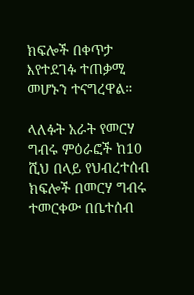ክፍሎች በቀጥታ እየተደገፉ ተጠቃሚ መሆኑን ተናግረዋል።

ላለፉት አራት የመርሃ ግብሩ ምዕራፎች ከ10 ሺህ በላይ የህብረተሰብ ክፍሎች በመርሃ ግብሩ ተመርቀው በቤተሰብ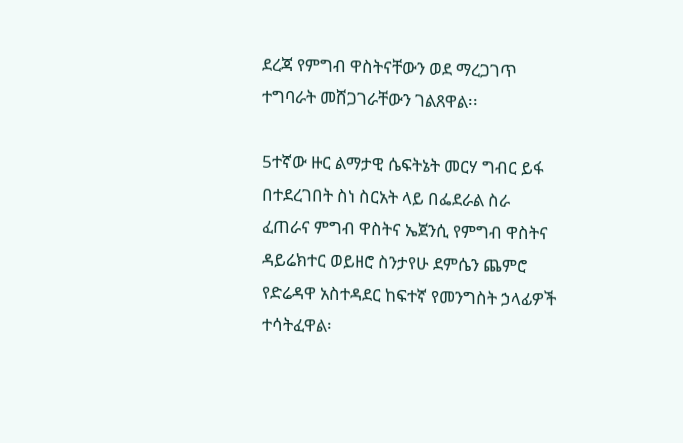ደረጃ የምግብ ዋስትናቸውን ወደ ማረጋገጥ ተግባራት መሸጋገራቸውን ገልጸዋል፡፡

5ተኛው ዙር ልማታዊ ሴፍትኔት መርሃ ግብር ይፋ በተደረገበት ስነ ስርአት ላይ በፌደራል ስራ ፈጠራና ምግብ ዋስትና ኤጀንሲ የምግብ ዋስትና ዳይሬክተር ወይዘሮ ስንታየሁ ደምሴን ጨምሮ የድሬዳዋ አስተዳደር ከፍተኛ የመንግስት ኃላፊዎች ተሳትፈዋል፡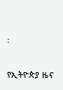፡

የኢትዮጵያ ዜና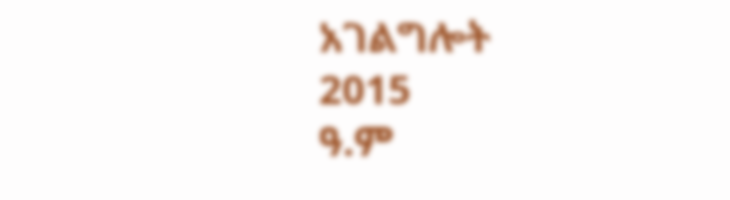አገልግሎት
2015
ዓ.ም